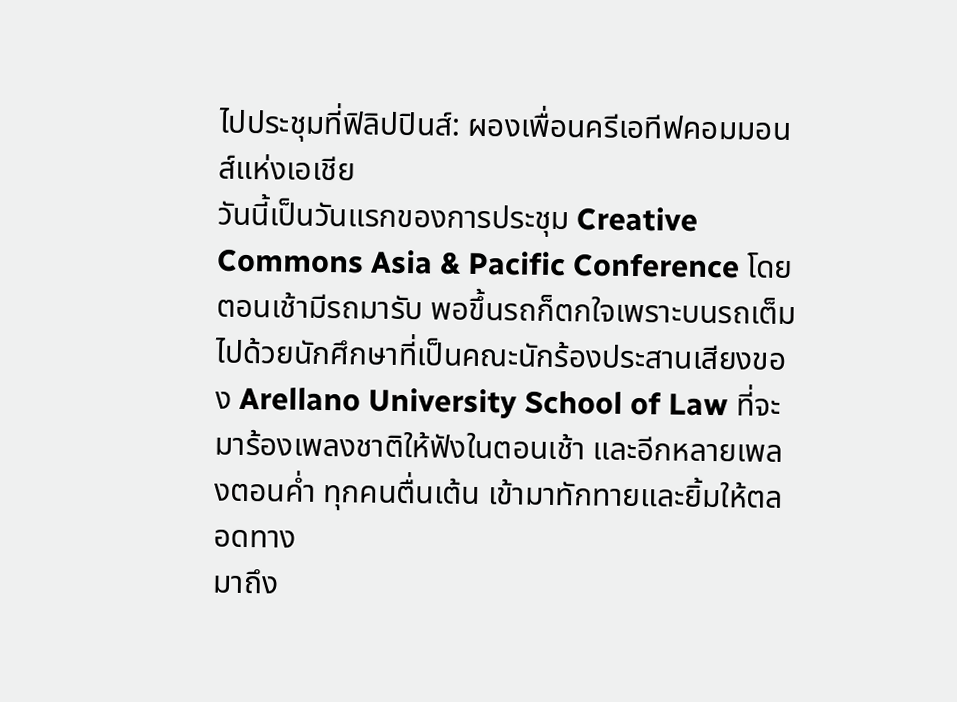ไปประชุมที่ฟิลิปปินส์: ผองเพื่อนครีเอทีฟคอมมอนส์แห่งเอเชีย
วันนี้เป็นวันแรกของการประชุม Creative Commons Asia & Pacific Conference โดยตอนเช้ามีรถมารับ พอขึ้นรถก็ตกใจเพราะบนรถเต็มไปด้วยนักศึกษาที่เป็นคณะนักร้องประสานเสียงของ Arellano University School of Law ที่จะมาร้องเพลงชาติให้ฟังในตอนเช้า และอีกหลายเพลงตอนค่ำ ทุกคนตื่นเต้น เข้ามาทักทายและยิ้มให้ตลอดทาง
มาถึง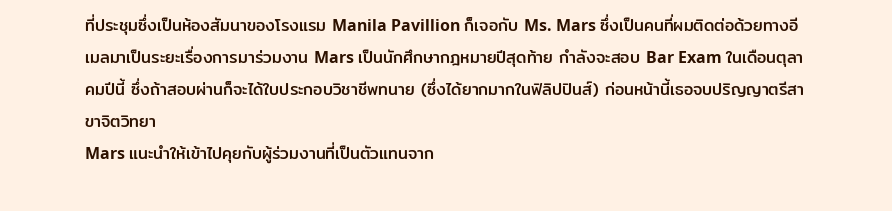ที่ประชุมซึ่งเป็นห้องสัมนาของโรงแรม Manila Pavillion ก็เจอกับ Ms. Mars ซึ่งเป็นคนที่ผมติดต่อด้วยทางอีเมลมาเป็นระยะเรื่องการมาร่วมงาน Mars เป็นนักศึกษากฎหมายปีสุดท้าย กำลังจะสอบ Bar Exam ในเดือนตุลาคมปีนี้ ซึ่งถ้าสอบผ่านก็จะได้ใบประกอบวิชาชีพทนาย (ซึ่งได้ยากมากในฟิลิปปินส์) ก่อนหน้านี้เธอจบปริญญาตรีสาขาจิตวิทยา
Mars แนะนำให้เข้าไปคุยกับผู้ร่วมงานที่เป็นตัวแทนจาก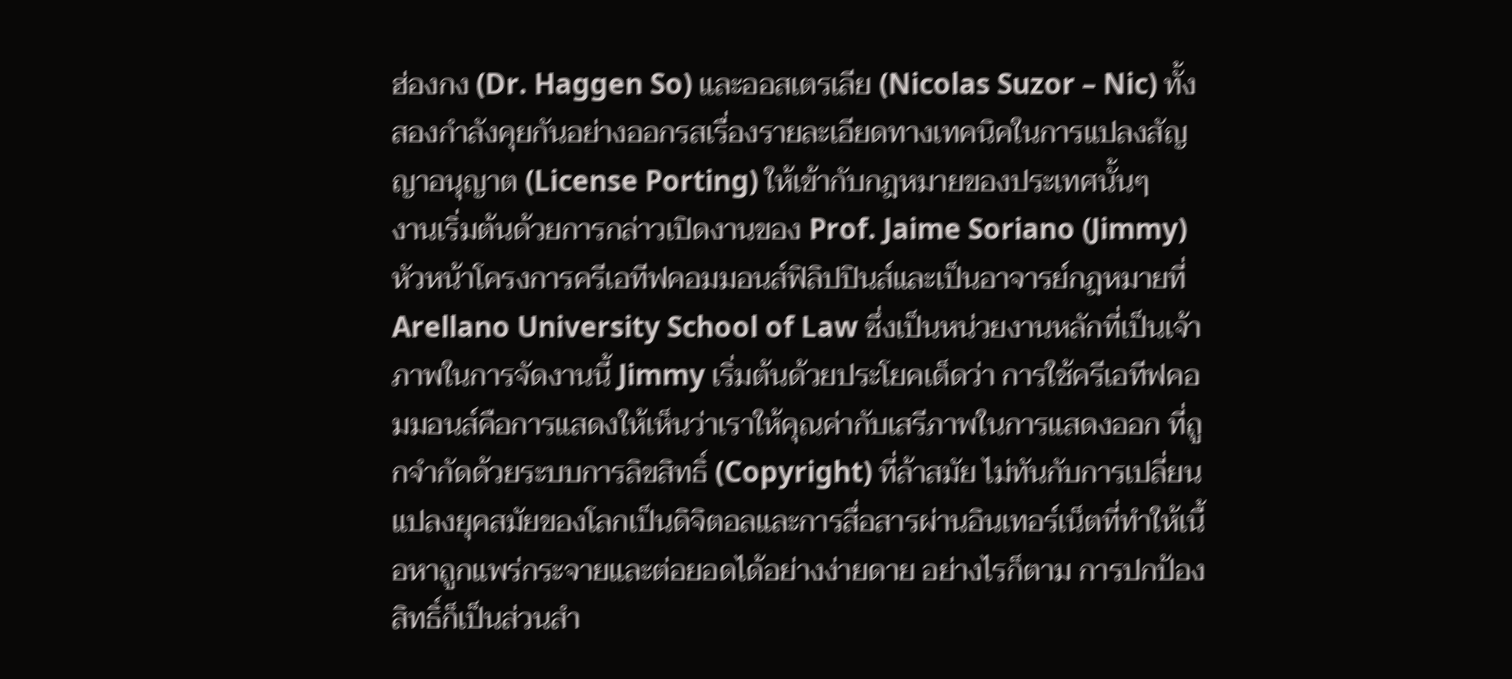ฮ่องกง (Dr. Haggen So) และออสเตรเลีย (Nicolas Suzor – Nic) ทั้งสองกำลังคุยกันอย่างออกรสเรื่องรายละเอียดทางเทคนิคในการแปลงสัญญาอนุญาต (License Porting) ให้เข้ากับกฎหมายของประเทศนั้นๆ
งานเริ่มต้นด้วยการกล่าวเปิดงานของ Prof. Jaime Soriano (Jimmy) หัวหน้าโครงการครีเอทีฟคอมมอนส์ฟิลิปปินส์และเป็นอาจารย์กฎหมายที่ Arellano University School of Law ซึ่งเป็นหน่วยงานหลักที่เป็นเจ้าภาพในการจัดงานนี้ Jimmy เริ่มต้นด้วยประโยคเด็ดว่า การใช้ครีเอทีฟคอมมอนส์คือการแสดงให้เห็นว่าเราให้คุณค่ากับเสรีภาพในการแสดงออก ที่ถูกจำกัดด้วยระบบการลิขสิทธิ์ (Copyright) ที่ล้าสมัย ไม่ทันกับการเปลี่ยนแปลงยุคสมัยของโลกเป็นดิจิตอลและการสื่อสารผ่านอินเทอร์เน็ตที่ทำให้เนื้อหาถูกแพร่กระจายและต่อยอดได้อย่างง่ายดาย อย่างไรก็ตาม การปกป้องสิทธิ์ก็เป็นส่วนสำ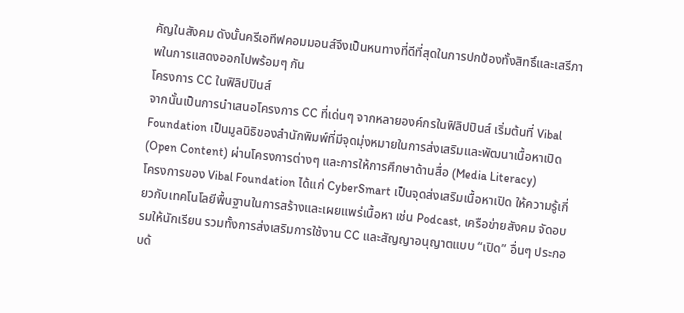คัญในสังคม ดังนั้นครีเอทีฟคอมมอนส์จึงเป็นหนทางที่ดีที่สุดในการปกป้องทั้งสิทธิ์และเสรีภาพในการแสดงออกไปพร้อมๆ กัน
โครงการ CC ในฟิลิปปินส์
จากนั้นเป็นการนำเสนอโครงการ CC ที่เด่นๆ จากหลายองค์กรในฟิลิปปินส์ เริ่มต้นที่ Vibal Foundation เป็นมูลนิธิของสำนักพิมพ์ที่มีจุดมุ่งหมายในการส่งเสริมและพัฒนาเนื้อหาเปิด (Open Content) ผ่านโครงการต่างๆ และการให้การศึกษาด้านสื่อ (Media Literacy)
โครงการของ Vibal Foundation ได้แก่ CyberSmart เป็นจุดส่งเสริมเนื้อหาเปิด ให้ความรู้เกี่ยวกับเทคโนโลยีพื้นฐานในการสร้างและเผยแพร่เนื้อหา เช่น Podcast, เครือข่ายสังคม จัดอบรมให้นักเรียน รวมทั้งการส่งเสริมการใช้งาน CC และสัญญาอนุญาตแบบ “เปิด” อื่นๆ ประกอบด้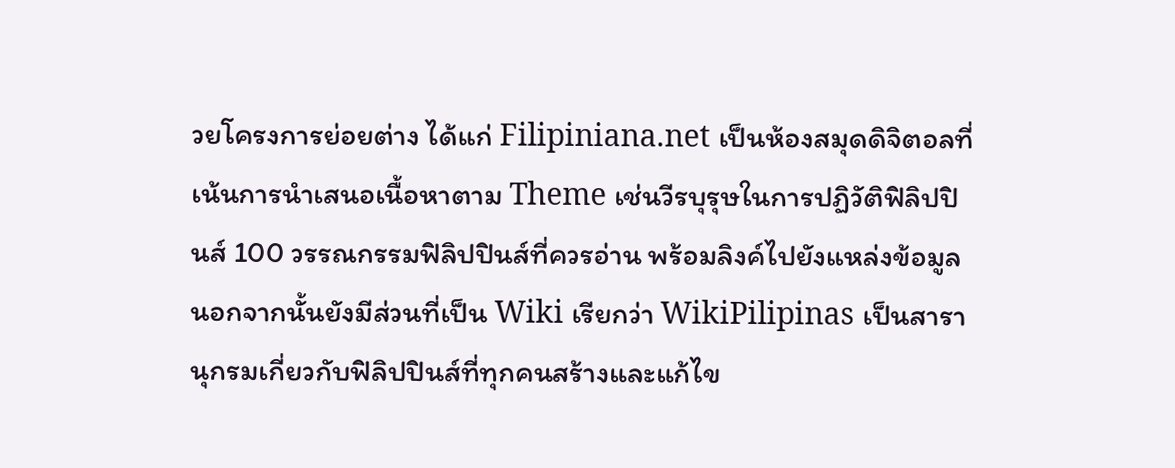วยโครงการย่อยต่าง ได้แก่ Filipiniana.net เป็นห้องสมุดดิจิตอลที่เน้นการนำเสนอเนื้อหาตาม Theme เช่นวีรบุรุษในการปฏิวัติฟิลิปปินส์ 100 วรรณกรรมฟิลิปปินส์ที่ควรอ่าน พร้อมลิงค์ไปยังแหล่งข้อมูล นอกจากนั้นยังมีส่วนที่เป็น Wiki เรียกว่า WikiPilipinas เป็นสารานุกรมเกี่ยวกับฟิลิปปินส์ที่ทุกคนสร้างและแก้ไข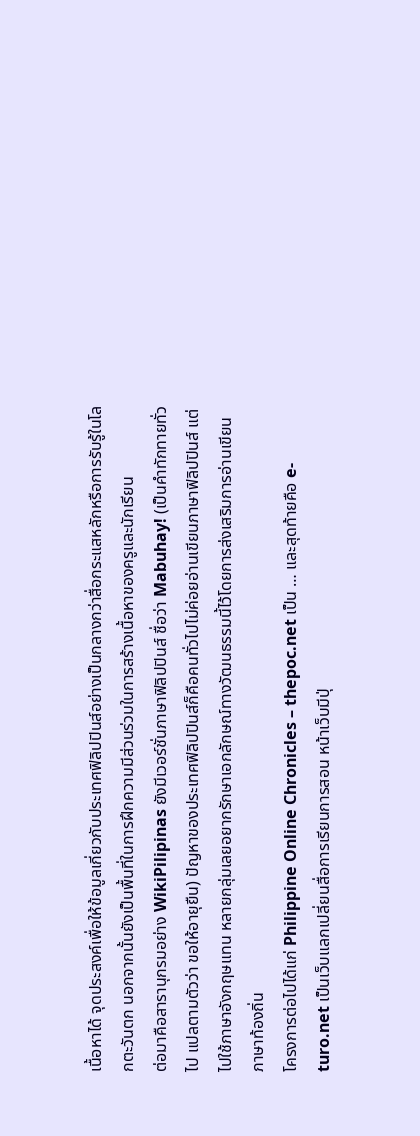เนื้อหาได้ จุดประสงค์เพื่อให้ข้อมูลเกี่ยวกับประเทศฟิลิปปินส์อย่างเป็นกลางกว่าสื่อกระแสหลักหรือการรับรู้ในโลกตะวันตก นอกจากนั้นยังเป็นพื้นที่ในการฝึกความมีส่วนร่วมในการสร้างเนื้อหาของครูและนักเรียน
ต่อมาคือสารานุกรมอย่าง WikiPilipinas ยังมีเวอร์ชั่นภาษาฟิลิปปินส์ ชื่อว่า Mabuhay! (เป็นคำทักทายทั่วไป แปลตามตัวว่า ขอให้อายุยืน) ปัญหาของประเทศฟิลิปปินส์ก็คือคนทั่วไปไม่ค่อยอ่านเขียนภาษาฟิลิปปินส์ แต่ไปใช้ภาษาอังกฤษแทน หลายกลุ่มเลยอยากรักษาเอกลักษณ์ทางวัฒนธรรมนี้ไว้โดยการส่งเสริมการอ่านเขียนภาษาท้องถิ่น
โครงการต่อไปได้แก่ Philippine Online Chronicles – thepoc.net เป็น … และสุดท้ายคือ e-turo.net เป็นเว็บแลกเปลี่ยนสื่อการเรียนการสอน หน้าเว็บมีปุ่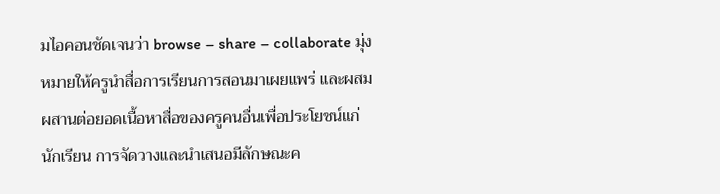มไอคอนชัดเจนว่า browse – share – collaborate มุ่งหมายให้ครูนำสื่อการเรียนการสอนมาเผยแพร่ และผสมผสานต่อยอดเนื้อหาสื่อของครูคนอื่นเพื่อประโยชน์แก่นักเรียน การจัดวางและนำเสนอมีลักษณะค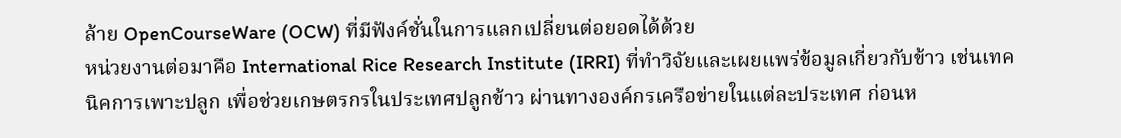ล้าย OpenCourseWare (OCW) ที่มีฟังค์ชั่นในการแลกเปลี่ยนต่อยอดได้ด้วย
หน่วยงานต่อมาคือ International Rice Research Institute (IRRI) ที่ทำวิจัยและเผยแพร่ข้อมูลเกี่ยวกับข้าว เช่นเทคนิคการเพาะปลูก เพื่อช่วยเกษตรกรในประเทศปลูกข้าว ผ่านทางองค์กรเครือข่ายในแต่ละประเทศ ก่อนห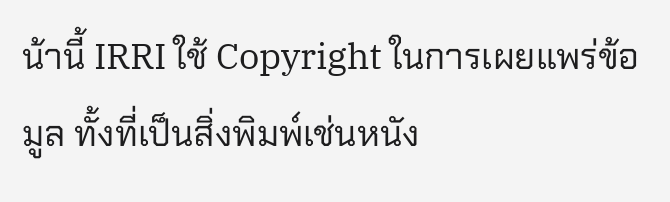น้านี้ IRRI ใช้ Copyright ในการเผยแพร่ข้อมูล ทั้งที่เป็นสิ่งพิมพ์เช่นหนัง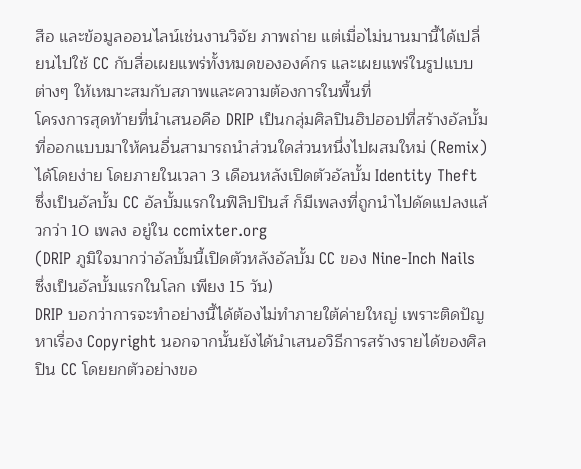สือ และข้อมูลออนไลน์เช่นงานวิจัย ภาพถ่าย แต่เมื่อไม่นานมานี้ได้เปลี่ยนไปใช้ CC กับสื่อเผยแพร่ทั้งหมดขององค์กร และเผยแพร่ในรูปแบบต่างๆ ให้เหมาะสมกับสภาพและความต้องการในพื้นที่
โครงการสุดท้ายที่นำเสนอคือ DRIP เป็นกลุ่มศิลปินฮิปฮอปที่สร้างอัลบั้มที่ออกแบบมาให้คนอื่นสามารถนำส่วนใดส่วนหนึ่งไปผสมใหม่ (Remix) ได้โดยง่าย โดยภายในเวลา 3 เดือนหลังเปิดตัวอัลบั้ม Identity Theft ซึ่งเป็นอัลบั้ม CC อัลบั้มแรกในฟิลิปปินส์ ก็มีเพลงที่ถูกนำไปดัดแปลงแล้วกว่า 10 เพลง อยู่ใน ccmixter.org
(DRIP ภูมิใจมากว่าอัลบั้มนี้เปิดตัวหลังอัลบั้ม CC ของ Nine-Inch Nails ซึ่งเป็นอัลบั้มแรกในโลก เพียง 15 วัน)
DRIP บอกว่าการจะทำอย่างนี้ได้ต้องไม่ทำภายใต้ค่ายใหญ่ เพราะติดปัญหาเรื่อง Copyright นอกจากนั้นยังได้นำเสนอวิธีการสร้างรายได้ของศิลปิน CC โดยยกตัวอย่างขอ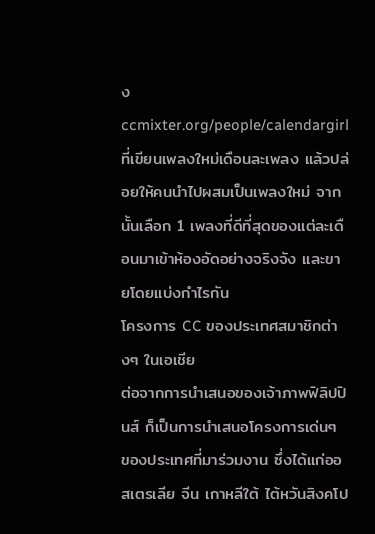ง ccmixter.org/people/calendargirl ที่เขียนเพลงใหม่เดือนละเพลง แล้วปล่อยให้คนนำไปผสมเป็นเพลงใหม่ จากนั้นเลือก 1 เพลงที่ดีที่สุดของแต่ละเดือนมาเข้าห้องอัดอย่างจริงจัง และขายโดยแบ่งกำไรกัน
โครงการ CC ของประเทศสมาชิกต่างๆ ในเอเชีย
ต่อจากการนำเสนอของเจ้าภาพฟิลิปปินส์ ก็เป็นการนำเสนอโครงการเด่นๆ ของประเทศที่มาร่วมงาน ซึ่งได้แก่ออสเตรเลีย จีน เกาหลีใต้ ไต้หวันสิงคโป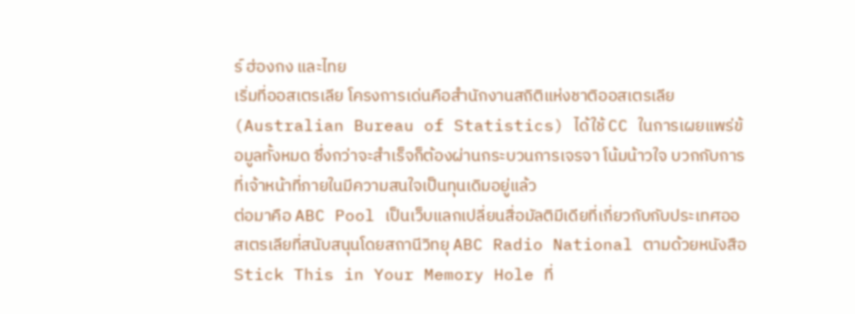ร์ ฮ่องกง และไทย
เริ่มที่ออสเตรเลีย โครงการเด่นคือสำนักงานสถิติแห่งชาติออสเตรเลีย (Australian Bureau of Statistics) ได้ใช้ CC ในการเผยแพร่ข้อมูลทั้งหมด ซึ่งกว่าจะสำเร็จก็ต้องผ่านกระบวนการเจรจา โน้มน้าวใจ บวกกับการที่เจ้าหน้าที่ภายในมีความสนใจเป็นทุนเดิมอยู่แล้ว
ต่อมาคือ ABC Pool เป็นเว็บแลกเปลี่ยนสื่อมัลติมีเดียที่เกี่ยวกับกับประเทศออสเตรเลียที่สนับสนุนโดยสถานีวิทยุ ABC Radio National ตามด้วยหนังสือ Stick This in Your Memory Hole ที่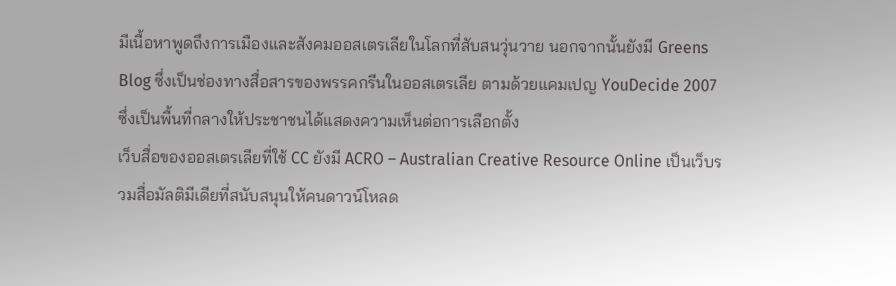มีเนื้อหาพูดถึงการเมืองและสังคมออสเตรเลียในโลกที่สับสนวุ่นวาย นอกจากนั้นยังมี Greens Blog ซึ่งเป็นช่องทางสื่อสารของพรรคกรีนในออสเตรเลีย ตามด้วยแคมเปญ YouDecide 2007 ซึ่งเป็นพื้นที่กลางให้ประชาชนได้แสดงความเห็นต่อการเลือกตั้ง
เว็บสื่อของออสเตรเลียที่ใช้ CC ยังมี ACRO – Australian Creative Resource Online เป็นเว็บรวมสื่อมัลติมีเดียที่สนับสนุนให้คนดาวน์โหลด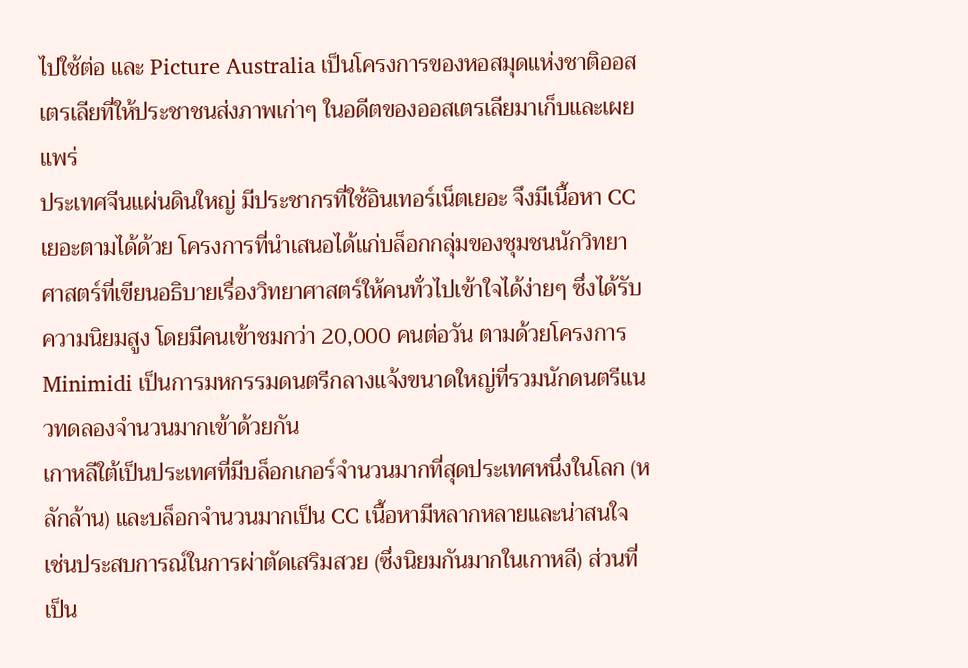ไปใช้ต่อ และ Picture Australia เป็นโครงการของหอสมุดแห่งชาติออสเตรเลียที่ให้ประชาชนส่งภาพเก่าๆ ในอดีตของออสเตรเลียมาเก็บและเผยแพร่
ประเทศจีนแผ่นดินใหญ่ มีประชากรที่ใช้อินเทอร์เน็ตเยอะ จึงมีเนื้อหา CC เยอะตามได้ด้วย โครงการที่นำเสนอได้แก่บล็อกกลุ่มของชุมชนนักวิทยาศาสตร์ที่เขียนอธิบายเรื่องวิทยาศาสตร์ให้คนทั่วไปเข้าใจได้ง่ายๆ ซึ่งได้รับความนิยมสูง โดยมีคนเข้าชมกว่า 20,000 คนต่อวัน ตามด้วยโครงการ Minimidi เป็นการมหกรรมดนตรีกลางแจ้งขนาดใหญ่ที่รวมนักดนตรีแนวทดลองจำนวนมากเข้าด้วยกัน
เกาหลีใต้เป็นประเทศที่มีบล็อกเกอร์จำนวนมากที่สุดประเทศหนึ่งในโลก (หลักล้าน) และบล็อกจำนวนมากเป็น CC เนื้อหามีหลากหลายและน่าสนใจ เช่นประสบการณ์ในการผ่าตัดเสริมสวย (ซึ่งนิยมกันมากในเกาหลี) ส่วนที่เป็น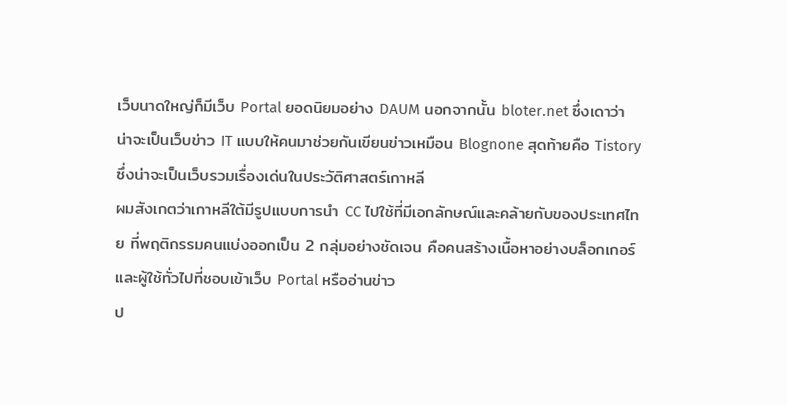เว็บนาดใหญ่ก็มีเว็บ Portal ยอดนิยมอย่าง DAUM นอกจากนั้น bloter.net ซึ่งเดาว่าน่าจะเป็นเว็บข่าว IT แบบให้คนมาช่วยกันเขียนข่าวเหมือน Blognone สุดท้ายคือ Tistory ซึ่งน่าจะเป็นเว็บรวมเรื่องเด่นในประวัติศาสตร์เกาหลี
ผมสังเกตว่าเกาหลีใต้มีรูปแบบการนำ CC ไปใช้ที่มีเอกลักษณ์และคล้ายกับของประเทศไทย ที่พฤติกรรมคนแบ่งออกเป็น 2 กลุ่มอย่างชัดเจน คือคนสร้างเนื้อหาอย่างบล็อกเกอร์ และผู้ใช้ทั่วไปที่ชอบเข้าเว็บ Portal หรืออ่านข่าว
ป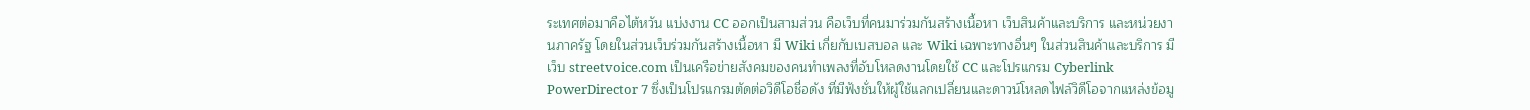ระเทศต่อมาคือไต้หวัน แบ่งงาน CC ออกเป็นสามส่วน คือเว็บที่คนมาร่วมกันสร้างเนื้อหา เว็บสินค้าและบริการ และหน่วยงานภาครัฐ โดยในส่วนเว็บร่วมกันสร้างเนื้อหา มี Wiki เกี่ยกับเบสบอล และ Wiki เฉพาะทางอื่นๆ ในส่วนสินค้าและบริการ มีเว็บ streetvoice.com เป็นเครือข่ายสังคมของคนทำเพลงที่อับโหลดงานโดยใช้ CC และโปรแกรม Cyberlink PowerDirector 7 ซึ่งเป็นโปรแกรมตัดต่อวิดีโอชื่อดัง ที่มีฟังชั่นให้ผู้ใช้แลกเปลี่ยนและดาวน์โหลดไฟล์วิดีโอจากแหล่งข้อมู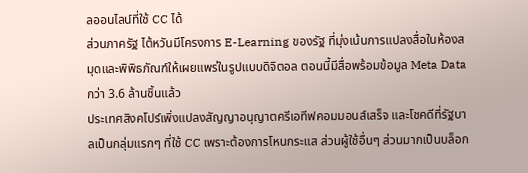ลออนไลน์ที่ใช้ CC ได้
ส่วนภาครัฐ ไต้หวันมีโครงการ E-Learning ของรัฐ ที่มุ่งเน้นการแปลงสื่อในห้องสมุดและพิพิธภัณฑ์ให้เผยแพร่ในรูปแบบดิจิตอล ตอนนี้มีสื่อพร้อมข้อมูล Meta Data กว่า 3.6 ล้านชิ้นแล้ว
ประเทศสิงคโปร์เพิ่งแปลงสัญญาอนุญาตครีเอทีฟคอมมอนส์เสร็จ และโชคดีที่รัฐบาลเป็นกลุ่มแรกๆ ที่ใช้ CC เพราะต้องการโหนกระแส ส่วนผู้ใช้อื่นๆ ส่วนมากเป็นบล็อก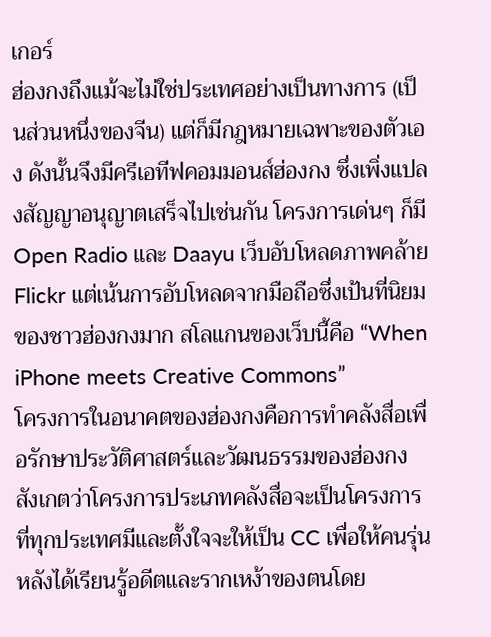เกอร์
ฮ่องกงถึงแม้จะไม่ใช่ประเทศอย่างเป็นทางการ (เป็นส่วนหนึ่งของจีน) แต่ก็มีกฎหมายเฉพาะของตัวเอง ดังนั้นจึงมีครีเอทีฟคอมมอนส์ฮ่องกง ซึ่งเพิ่งแปลงสัญญาอนุญาตเสร็จไปเช่นกัน โครงการเด่นๆ ก็มี Open Radio และ Daayu เว็บอับโหลดภาพคล้าย Flickr แต่เน้นการอับโหลดจากมือถือซึ่งเป้นที่นิยมของชาวฮ่องกงมาก สโลแกนของเว็บนี้คือ “When iPhone meets Creative Commons”
โครงการในอนาคตของฮ่องกงคือการทำคลังสื่อเพื่อรักษาประวัติศาสตร์และวัฒนธรรมของฮ่องกง สังเกตว่าโครงการประเภทคลังสื่อจะเป็นโครงการที่ทุกประเทศมีและตั้งใจจะให้เป็น CC เพื่อให้คนรุ่นหลังได้เรียนรู้อดีตและรากเหง้าของตนโดย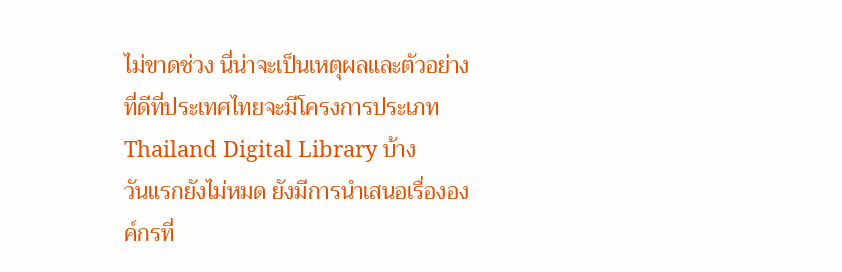ไม่ขาดช่วง นี่น่าจะเป็นเหตุผลและตัวอย่างที่ดีที่ประเทศไทยจะมีโครงการประเภท Thailand Digital Library บ้าง
วันแรกยังไม่หมด ยังมีการนำเสนอเรื่ององค์กรที่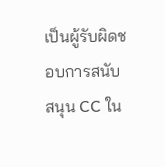เป็นผู้รับผิดชอบการสนับสนุน CC ใน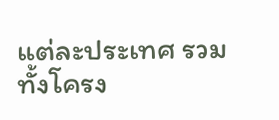แต่ละประเทศ รวมทั้งโครง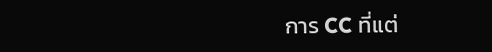การ CC ที่แต่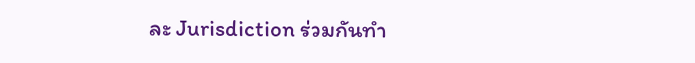ละ Jurisdiction ร่วมกันทำ